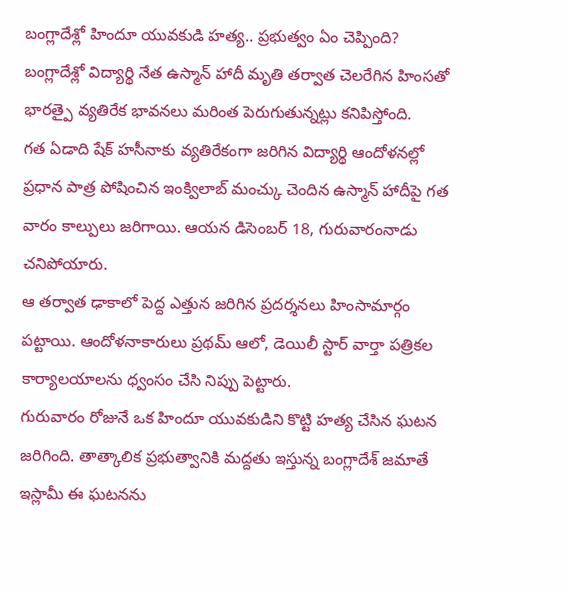బంగ్లాదేశ్లో హిందూ యువకుడి హత్య.. ప్రభుత్వం ఏం చెప్పింది?
బంగ్లాదేశ్లో విద్యార్థి నేత ఉస్మాన్ హాదీ మృతి తర్వాత చెలరేగిన హింసతో భారత్పై వ్యతిరేక భావనలు మరింత పెరుగుతున్నట్లు కనిపిస్తోంది.
గత ఏడాది షేక్ హసీనాకు వ్యతిరేకంగా జరిగిన విద్యార్థి ఆందోళనల్లో ప్రధాన పాత్ర పోషించిన ఇంక్విలాబ్ మంచ్కు చెందిన ఉస్మాన్ హాదీపై గత వారం కాల్పులు జరిగాయి. ఆయన డిసెంబర్ 18, గురువారంనాడు చనిపోయారు.
ఆ తర్వాత ఢాకాలో పెద్ద ఎత్తున జరిగిన ప్రదర్శనలు హింసామార్గం పట్టాయి. ఆందోళనాకారులు ప్రథమ్ ఆలో, డెయిలీ స్టార్ వార్తా పత్రికల కార్యాలయాలను ధ్వంసం చేసి నిప్పు పెట్టారు.
గురువారం రోజునే ఒక హిందూ యువకుడిని కొట్టి హత్య చేసిన ఘటన జరిగింది. తాత్కాలిక ప్రభుత్వానికి మద్దతు ఇస్తున్న బంగ్లాదేశ్ జమాతే ఇస్లామీ ఈ ఘటనను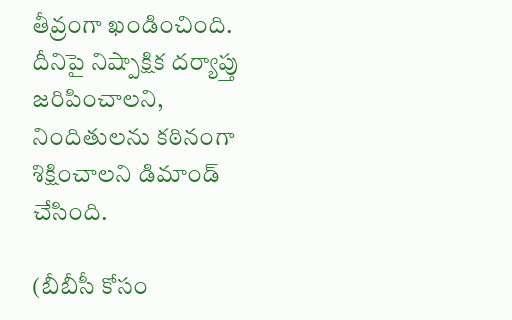తీవ్రంగా ఖండించింది.
దీనిపై నిష్పాక్షిక దర్యాప్తు జరిపించాలని, నిందితులను కఠినంగా శిక్షించాలని డిమాండ్ చేసింది.

(బీబీసీ కోసం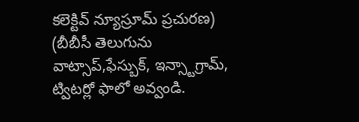కలెక్టివ్ న్యూస్రూమ్ ప్రచురణ)
(బీబీసీ తెలుగును వాట్సాప్,ఫేస్బుక్, ఇన్స్టాగ్రామ్, ట్విటర్లో ఫాలో అవ్వండి.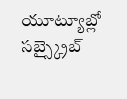యూట్యూబ్లో సబ్స్క్రైబ్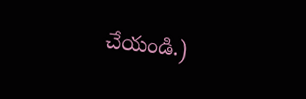చేయండి.)